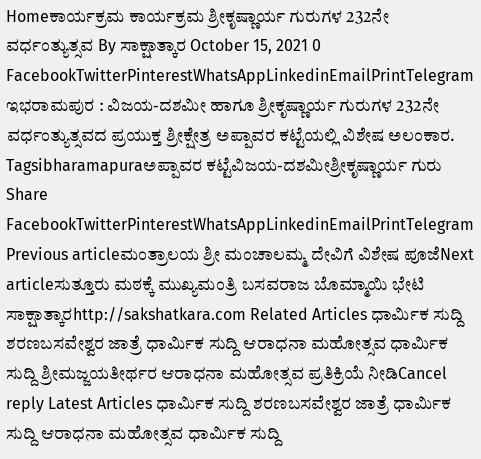Homeಕಾರ್ಯಕ್ರಮ ಕಾರ್ಯಕ್ರಮ ಶ್ರೀಕೃಷ್ಣಾರ್ಯ ಗುರುಗಳ 232ನೇ ವರ್ಧಂತ್ಯುತ್ಸವ By ಸಾಕ್ಷಾತ್ಕಾರ October 15, 2021 0 FacebookTwitterPinterestWhatsAppLinkedinEmailPrintTelegram ಇಭರಾಮಪುರ : ವಿಜಯ-ದಶಮೀ ಹಾಗೂ ಶ್ರೀಕೃಷ್ಣಾರ್ಯ ಗುರುಗಳ 232ನೇ ವರ್ಧಂತ್ಯುತ್ಸವದ ಪ್ರಯುಕ್ತ ಶ್ರೀಕ್ಷೇತ್ರ ಅಪ್ಪಾವರ ಕಟ್ಟೆಯಲ್ಲಿ ವಿಶೇಷ ಅಲಂಕಾರ. Tagsibharamapuraಅಪ್ಪಾವರ ಕಟ್ಟೆವಿಜಯ-ದಶಮೀಶ್ರೀಕೃಷ್ಣಾರ್ಯ ಗುರು Share FacebookTwitterPinterestWhatsAppLinkedinEmailPrintTelegram Previous articleಮಂತ್ರಾಲಯ ಶ್ರೀ ಮಂಚಾಲಮ್ಮ ದೇವಿಗೆ ವಿಶೇಷ ಪೂಜೆNext articleಸುತ್ತೂರು ಮಠಕ್ಕೆ ಮುಖ್ಯಮಂತ್ರಿ ಬಸವರಾಜ ಬೊಮ್ಮಾಯಿ ಭೇಟಿ ಸಾಕ್ಷಾತ್ಕಾರhttp://sakshatkara.com Related Articles ಧಾರ್ಮಿಕ ಸುದ್ದಿ ಶರಣಬಸವೇಶ್ವರ ಜಾತ್ರೆ ಧಾರ್ಮಿಕ ಸುದ್ದಿ ಆರಾಧನಾ ಮಹೋತ್ಸವ ಧಾರ್ಮಿಕ ಸುದ್ದಿ ಶ್ರೀಮಜ್ಜಯತೀರ್ಥರ ಆರಾಧನಾ ಮಹೋತ್ಸವ ಪ್ರತಿಕ್ರಿಯೆ ನೀಡಿCancel reply Latest Articles ಧಾರ್ಮಿಕ ಸುದ್ದಿ ಶರಣಬಸವೇಶ್ವರ ಜಾತ್ರೆ ಧಾರ್ಮಿಕ ಸುದ್ದಿ ಆರಾಧನಾ ಮಹೋತ್ಸವ ಧಾರ್ಮಿಕ ಸುದ್ದಿ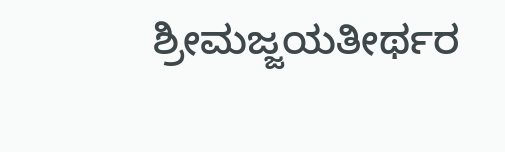ಶ್ರೀಮಜ್ಜಯತೀರ್ಥರ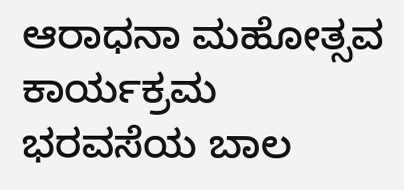ಆರಾಧನಾ ಮಹೋತ್ಸವ ಕಾರ್ಯಕ್ರಮ ಭರವಸೆಯ ಬಾಲ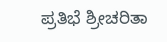ಪ್ರತಿಭೆ ಶ್ರೀಚರಿತಾ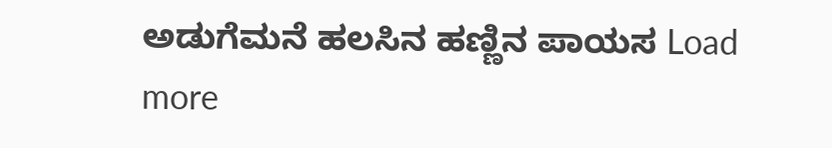ಅಡುಗೆಮನೆ ಹಲಸಿನ ಹಣ್ಣಿನ ಪಾಯಸ Load more